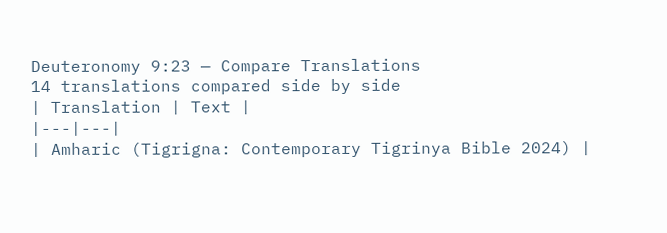Deuteronomy 9:23 — Compare Translations
14 translations compared side by side
| Translation | Text |
|---|---|
| Amharic (Tigrigna: Contemporary Tigrinya Bible 2024) |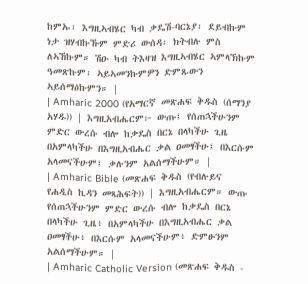ከምኡ፡ እግዚኣብሄር ካብ ቃዴሽ-ባርኔያ፡ ደይብኩም ነታ ዝሃብኩኹም ምድሪ ውሰዳ፡ ክትብሉ ምስ ለኣኸኩም። ሽዑ ካብ ትእዛዝ እግዚኣብሄር ኣምላኽኩም ዓመጽኩም፡ ኣይኣመንኩምዎን ድምጹውን ኣይሰማዕኩምን። |
| Amharic 2000 (የአማርኛ መጽሐፍ ቅዱስ (ሰማንያ አሃዱ)) | እግዚአብሔርም፦ ውጡ፤ የሰጠኋችሁንም ምድር ውረሱ ብሎ ከቃዴስ በርኔ በላካችሁ ጊዜ በአምላካችሁ በእግዚአብሔር ቃል ዐመፃችሁ፤ በእርሱም አላመናችሁም፤ ቃሉንም አልሰማችሁም። |
| Amharic Bible (መጽሐፍ ቅዱስ (የብሉይና የሐዲስ ኪዳን መጻሕፍት)) | እግዚአብሔርም። ውጡ የሰጠኋችሁንም ምድር ውረሱ ብሎ ከቃዴስ በርኔ በላካችሁ ጊዜ፥ በአምላካችሁ በእግዚአብሔር ቃል ዐመፃችሁ፥ በእርሱም አላመናችሁም፥ ድምፁንም አልሰማችሁም። |
| Amharic Catholic Version (መጽሐፍ ቅዱስ -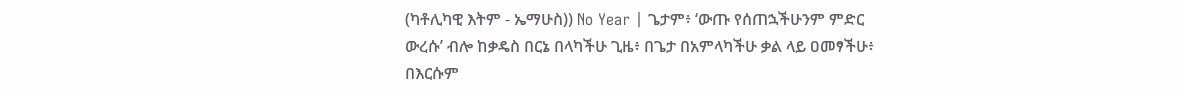(ካቶሊካዊ እትም - ኤማሁስ)) No Year | ጌታም፥ ‘ውጡ የሰጠኋችሁንም ምድር ውረሱ’ ብሎ ከቃዴስ በርኔ በላካችሁ ጊዜ፥ በጌታ በአምላካችሁ ቃል ላይ ዐመፃችሁ፥ በእርሱም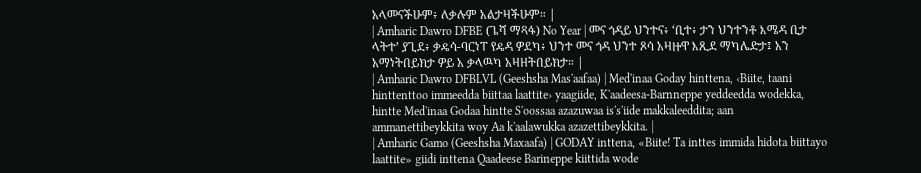አላመናችሁም፥ ለቃሉም አልታዛችሁም። |
| Amharic Dawro DFBE (ጌሻ ማጻፋ) No Year | መና ጎዳይ ህንተና፥ ‘ቢተ፥ ታን ህንተንቶ እሜዳ ቢታ ላትተ’ ያጊደ፥ ቃዴሳ-ባርነፐ የዴዳ ዎደካ፥ ህንተ መና ጎዳ ህንተ ጾሳ አዛዙዋ እጺደ ማካሌድታ፤ አን አማነትበይክታ ዎይ አ ቃላዉካ አዛዘትበይክታ። |
| Amharic Dawro DFBLVL (Geeshsha Mas'aafaa) | Med'inaa Goday hinttena, ‹Biite, taani hinttenttoo immeedda biittaa laattite› yaagiide, K'aadeesa-Barnneppe yeddeedda wodekka, hintte Med'inaa Godaa hintte S'oossaa azazuwaa is's'iide makkaleeddita; aan ammanettibeykkita woy Aa k'aalawukka azazettibeykkita. |
| Amharic Gamo (Geeshsha Maxaafa) | GODAY inttena, «Biite! Ta inttes immida hidota biittayo laattite» giidi inttena Qaadeese Barineppe kiittida wode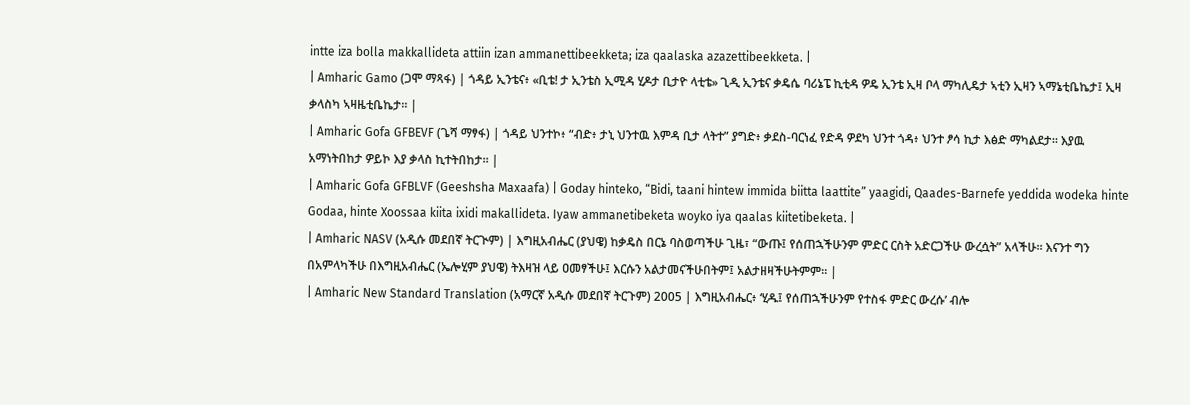intte iza bolla makkallideta attiin izan ammanettibeekketa; iza qaalaska azazettibeekketa. |
| Amharic Gamo (ጋሞ ማጻፋ) | ጎዳይ ኢንቴና፥ «ቢቴ! ታ ኢንቴስ ኢሚዳ ሂዶታ ቢታዮ ላቲቴ» ጊዲ ኢንቴና ቃዴሴ ባሪኔፔ ኪቲዳ ዎዴ ኢንቴ ኢዛ ቦላ ማካሊዴታ ኣቲን ኢዛን ኣማኔቲቤኬታ፤ ኢዛ ቃላስካ ኣዛዜቲቤኬታ። |
| Amharic Gofa GFBEVF (ጌሻ ማፃፋ) | ጎዳይ ህንተኮ፥ “ብድ፥ ታኒ ህንተዉ እምዳ ቢታ ላትተ” ያግድ፥ ቃደስ-ባርነፈ የድዳ ዎደካ ህንተ ጎዳ፥ ህንተ ፆሳ ኪታ እፅድ ማካልደታ። እያዉ አማነትበከታ ዎይኮ እያ ቃላስ ኪተትበከታ። |
| Amharic Gofa GFBLVF (Geeshsha Maxaafa) | Goday hinteko, “Bidi, taani hintew immida biitta laattite” yaagidi, Qaades-Barnefe yeddida wodeka hinte Godaa, hinte Xoossaa kiita ixidi makallideta. Iyaw ammanetibeketa woyko iya qaalas kiitetibeketa. |
| Amharic NASV (አዲሱ መደበኛ ትርጒም) | እግዚአብሔር (ያህዌ) ከቃዴስ በርኔ ባስወጣችሁ ጊዜ፣ “ውጡ፤ የሰጠኋችሁንም ምድር ርስት አድርጋችሁ ውረሷት” አላችሁ። እናንተ ግን በአምላካችሁ በእግዚአብሔር (ኤሎሂም ያህዌ) ትእዛዝ ላይ ዐመፃችሁ፤ እርሱን አልታመናችሁበትም፤ አልታዘዛችሁትምም። |
| Amharic New Standard Translation (አማርኛ አዲሱ መደበኛ ትርጉም) 2005 | እግዚአብሔር፥ ‘ሂዱ፤ የሰጠኋችሁንም የተስፋ ምድር ውረሱ’ ብሎ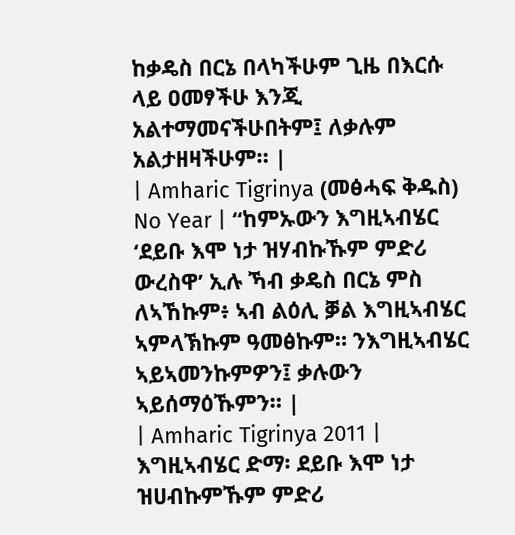ከቃዴስ በርኔ በላካችሁም ጊዜ በእርሱ ላይ ዐመፃችሁ እንጂ አልተማመናችሁበትም፤ ለቃሉም አልታዘዛችሁም። |
| Amharic Tigrinya (መፅሓፍ ቅዱስ) No Year | “ከምኡውን እግዚኣብሄር ‘ደይቡ እሞ ነታ ዝሃብኩኹም ምድሪ ውረስዋ’ ኢሉ ኻብ ቃዴስ በርኔ ምስ ለኣኸኩም፥ ኣብ ልዕሊ ቓል እግዚኣብሄር ኣምላኽኩም ዓመፅኩም። ንእግዚኣብሄር ኣይኣመንኩምዎን፤ ቃሉውን ኣይሰማዕኹምን። |
| Amharic Tigrinya 2011 | እግዚኣብሄር ድማ፡ ደይቡ እሞ ነታ ዝሀብኩምኹም ምድሪ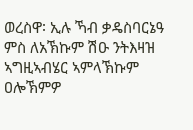ወረስዋ፡ ኢሉ ኻብ ቃዴስባርኔዓ ምስ ለአኽኩም ሽዑ ንትእዛዝ ኣግዚኣብሄር ኣምላኽኩም ዐሎኽምዎ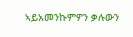ኣይአመንኩምዎን ቃሉውን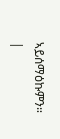ኣይሰማዕኩምን። |